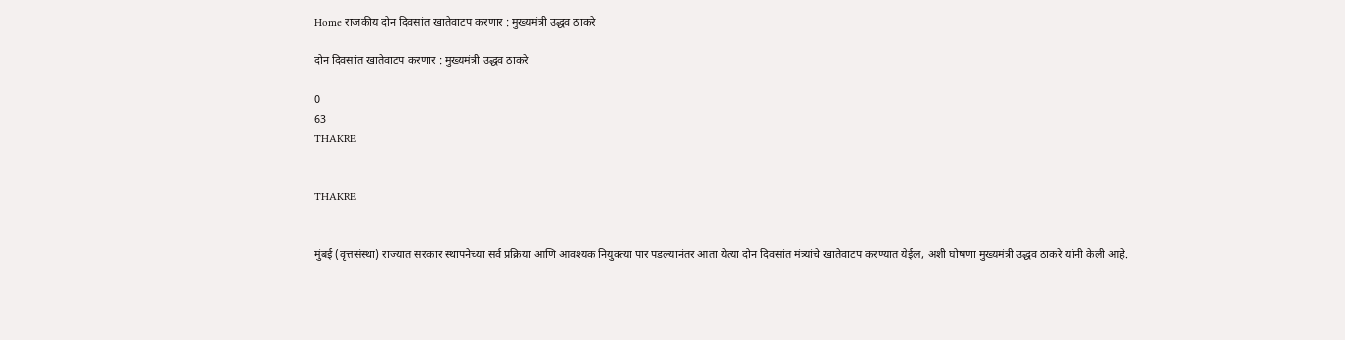Home राजकीय दोन दिवसांत खातेवाटप करणार : मुख्यमंत्री उद्धव ठाकरे

दोन दिवसांत खातेवाटप करणार : मुख्यमंत्री उद्धव ठाकरे

0
63
THAKRE


THAKRE


मुंबई (वृत्तसंस्था) राज्यात सरकार स्थापनेच्या सर्व प्रक्रिया आणि आवश्यक नियुक्त्या पार पडल्यानंतर आता येत्या दोन दिवसांत मंत्र्यांचे खातेवाटप करण्यात येईल, अशी घोषणा मुख्यमंत्री उद्धव ठाकरे यांनी केली आहे.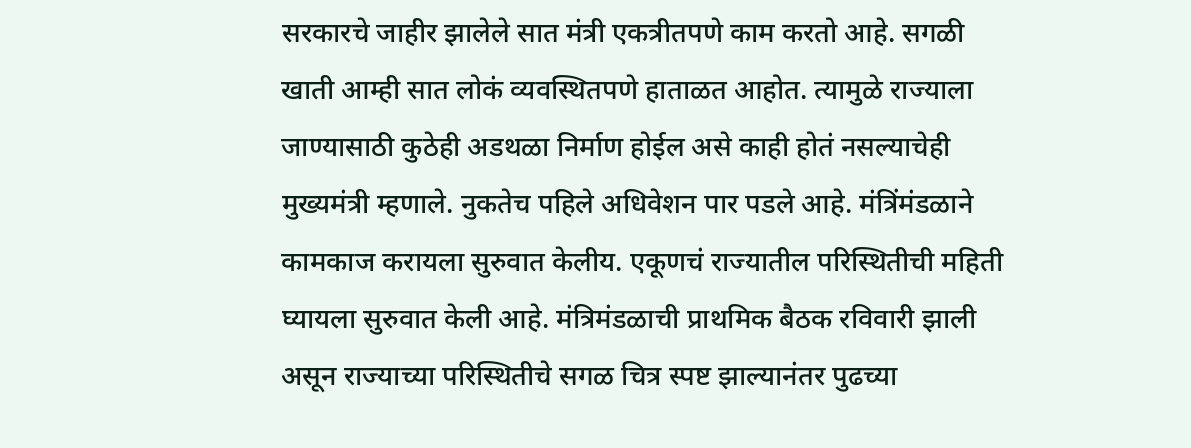सरकारचे जाहीर झालेले सात मंत्री एकत्रीतपणे काम करतो आहे. सगळी खाती आम्ही सात लोकं व्यवस्थितपणे हाताळत आहोत. त्यामुळे राज्याला जाण्यासाठी कुठेही अडथळा निर्माण होईल असे काही होतं नसल्याचेही मुख्यमंत्री म्हणाले. नुकतेच पहिले अधिवेशन पार पडले आहे. मंत्रिंमंडळाने कामकाज करायला सुरुवात केलीय. एकूणचं राज्यातील परिस्थितीची महिती घ्यायला सुरुवात केली आहे. मंत्रिमंडळाची प्राथमिक बैठक रविवारी झाली असून राज्याच्या परिस्थितीचे सगळ चित्र स्पष्ट झाल्यानंतर पुढच्या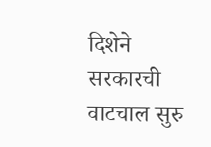दिशेने सरकारची वाटचाल सुरु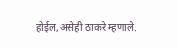होईल,असेही ठाकरे म्हणाले.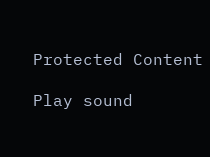Protected Content

Play sound